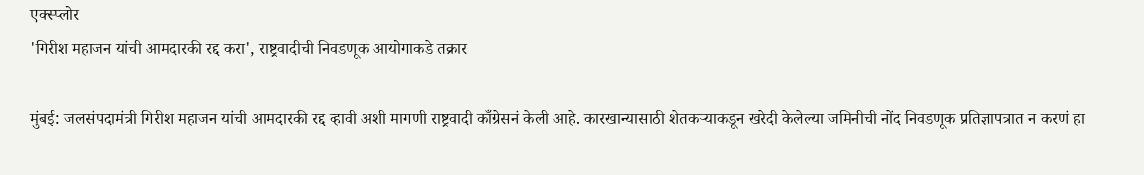एक्स्प्लोर
'गिरीश महाजन यांची आमदारकी रद्द करा', राष्ट्रवादीची निवडणूक आयोगाकडे तक्रार

मुंबई: जलसंपदामंत्री गिरीश महाजन यांची आमदारकी रद्द व्हावी अशी मागणी राष्ट्रवादी काँग्रेसनं केली आहे. कारखान्यासाठी शेतकऱ्याकडून खरेदी केलेल्या जमिनीची नोंद निवडणूक प्रतिज्ञापत्रात न करणं हा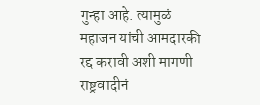गुन्हा आहे. त्यामुळं महाजन यांची आमदारकी रद्द करावी अशी मागणी राष्ट्रवादीनं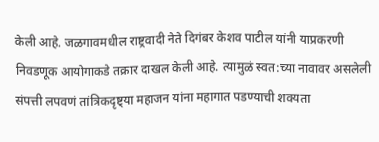केली आहे. जळगावमधील राष्ट्रवादी नेते दिगंबर केशव पाटील यांनी याप्रकरणी निवडणूक आयोगाकडे तक्रार दाखल केली आहे. त्यामुळं स्वत:च्या नावावर असलेली संपत्ती लपवणं तांत्रिकदृष्ट्या महाजन यांना महागात पडण्याची शक्यता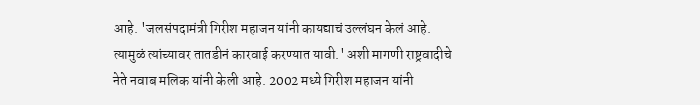आहे. 'जलसंपदामंत्री गिरीश महाजन यांनी कायद्याचं उल्लंघन केलं आहे. त्यामुळं त्यांच्यावर तातडीनं कारवाई करण्यात यावी.' अशी मागणी राष्ट्रवादीचे नेते नवाब मलिक यांनी केली आहे. 2002 मध्ये गिरीश महाजन यांनी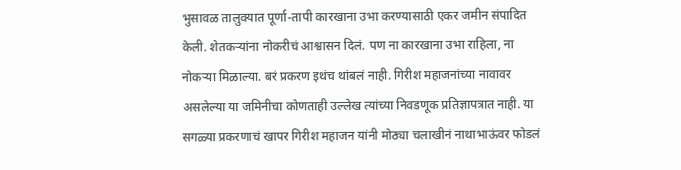भुसावळ तालुक्यात पूर्णा-तापी कारखाना उभा करण्यासाठी एकर जमीन संपादित केली. शेतकऱ्यांना नोकरीचं आश्वासन दिलं. पण ना कारखाना उभा राहिला, ना नोकऱ्या मिळाल्या. बरं प्रकरण इथंच थांबलं नाही. गिरीश महाजनांच्या नावावर असलेल्या या जमिनीचा कोणताही उल्लेख त्यांच्या निवडणूक प्रतिज्ञापत्रात नाही. या सगळ्या प्रकरणाचं खापर गिरीश महाजन यांनी मोठ्या चलाखीनं नाथाभाऊंवर फोडलं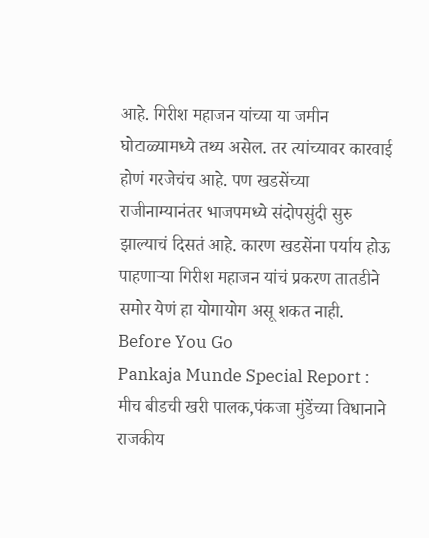आहे. गिरीश महाजन यांच्या या जमीन घोटाळ्यामध्ये तथ्य असेल. तर त्यांच्यावर कारवाई होणं गरजेचंच आहे. पण खडसेंच्या राजीनाम्यानंतर भाजपमध्ये संदोपसुंदी सुरु झाल्याचं दिसतं आहे. कारण खडसेंना पर्याय होऊ पाहणाऱ्या गिरीश महाजन यांचं प्रकरण तातडीने समोर येणं हा योगायोग असू शकत नाही.
Before You Go
Pankaja Munde Special Report : मीच बीडची खरी पालक,पंकजा मुंडेंच्या विधानाने राजकीय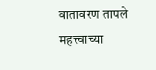वातावरण तापले
महत्त्वाच्या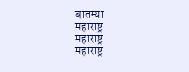बातम्या
महाराष्ट्र
महाराष्ट्र
महाराष्ट्र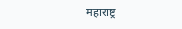महाराष्ट्र